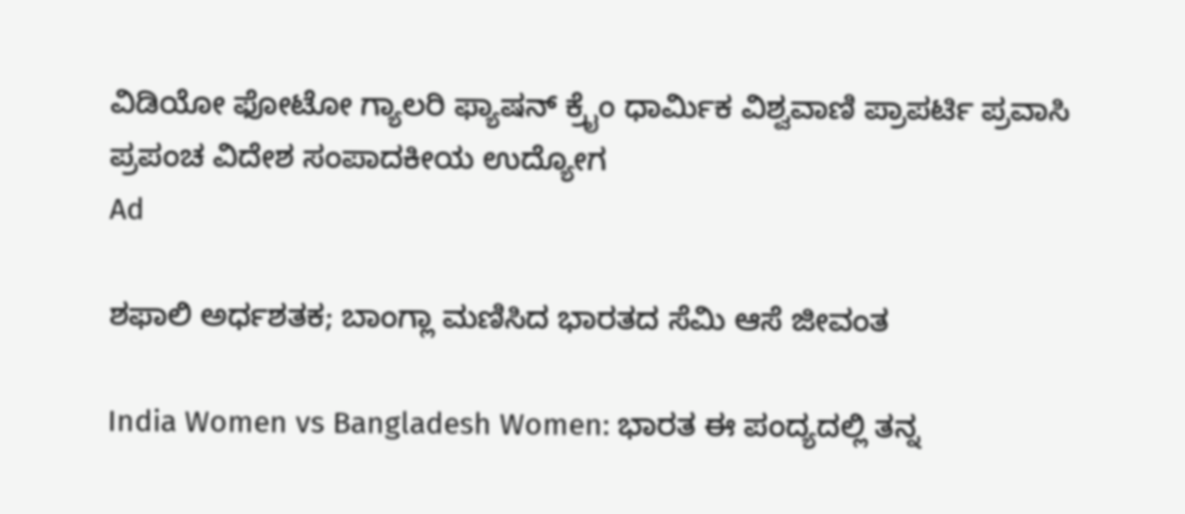ವಿಡಿಯೋ ಫೋಟೋ ಗ್ಯಾಲರಿ ಫ್ಯಾಷನ್ ಕ್ರೈಂ ಧಾರ್ಮಿಕ ವಿಶ್ವವಾಣಿ ಪ್ರಾಪರ್ಟಿ ಪ್ರವಾಸಿ ಪ್ರಪಂಚ ವಿದೇಶ ಸಂಪಾದಕೀಯ ಉದ್ಯೋಗ
Ad

ಶಫಾಲಿ ಅರ್ಧಶತಕ; ಬಾಂಗ್ಲಾ ಮಣಿಸಿದ ಭಾರತದ ಸೆಮಿ ಆಸೆ ಜೀವಂತ

India Women vs Bangladesh Women: ಭಾರತ ಈ ಪಂದ್ಯದಲ್ಲಿ ತನ್ನ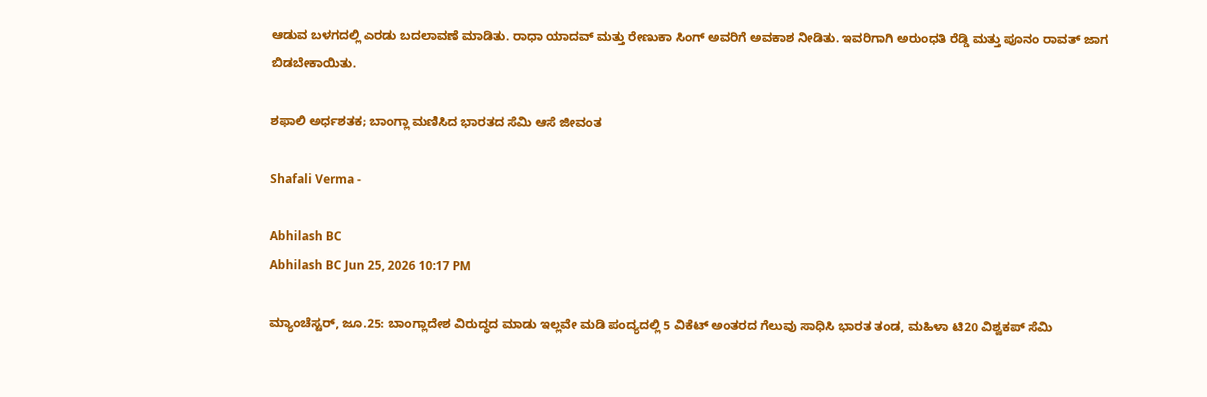ಆಡುವ ಬಳಗದಲ್ಲಿ ಎರಡು ಬದಲಾವಣೆ ಮಾಡಿತು. ರಾಧಾ ಯಾದವ್‌ ಮತ್ತು ರೇಣುಕಾ ಸಿಂಗ್‌ ಅವರಿಗೆ ಅವಕಾಶ ನೀಡಿತು. ಇವರಿಗಾಗಿ ಅರುಂಧತಿ ರೆಡ್ಡಿ ಮತ್ತು ಪೂನಂ ರಾವತ್‌ ಜಾಗ ಬಿಡಬೇಕಾಯಿತು.

ಶಫಾಲಿ ಅರ್ಧಶತಕ; ಬಾಂಗ್ಲಾ ಮಣಿಸಿದ ಭಾರತದ ಸೆಮಿ ಆಸೆ ಜೀವಂತ

Shafali Verma -

Abhilash BC
Abhilash BC Jun 25, 2026 10:17 PM

ಮ್ಯಾಂಚೆಸ್ಟರ್, ಜೂ.25: ಬಾಂಗ್ಲಾದೇಶ ವಿರುದ್ಧದ ಮಾಡು ಇಲ್ಲವೇ ಮಡಿ ಪಂದ್ಯದಲ್ಲಿ 5 ವಿಕೆಟ್‌ ಅಂತರದ ಗೆಲುವು ಸಾಧಿಸಿ ಭಾರತ ತಂಡ, ಮಹಿಳಾ ಟಿ20 ವಿಶ್ವಕಪ್‌ ಸೆಮಿ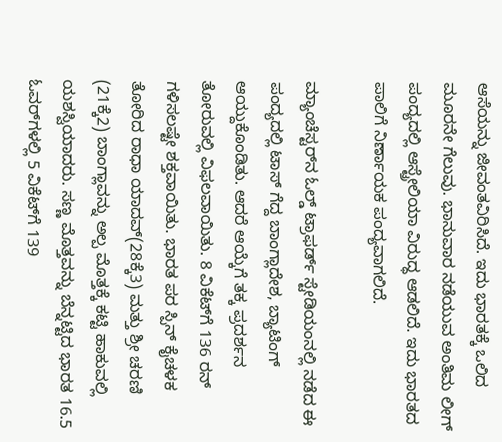ಆಸೆಯನ್ನು ಜೀವಂತವಿರಿಸಿದೆ. ಇದು ಭಾರತಕ್ಕೆ ಒಲಿದ ಮೂರನೇ ಗೆಲುವು. ಭಾನುವಾರ ನಡೆಯುವ ಅಂತಿಮ ಲೀಗ್‌ ಪಂದ್ಯದಲ್ಲಿ ಆಸ್ಟ್ರೇಲಿಯಾ ವಿರುದ್ಧ ಆಡಲಿದೆ. ಇದು ಭಾರತದ ಪಾಲಿಗೆ ನಿರ್ಣಾಯಕ ಪಂದ್ಯವಾಗಲಿದೆ.

ಮ್ಯಾಂಚೆಸ್ಟರ್‌ನ ಓಲ್ಡ್ ಟ್ರಾಫರ್ಡ್ ಸ್ಟೇಡಿಯಂನಲ್ಲಿ ನಡೆದ ಈ ಪಂದ್ಯದಲ್ಲಿ ಟಾಸ್‌ ಗೆದ್ದ ಬಾಂಗ್ಲಾದೇಶ, ಬ್ಯಾಟಿಂಗ್‌ ಆಯ್ದುಕೊಂಡಿತು. ಆದರೆ ಆಯ್ಕೆಗೆ ತಕ್ಕ ಪ್ರದರ್ಶನ ತೋರುವಲ್ಲಿ ವಿಫಲವಾಯಿತು. 8 ವಿಕೆಟ್‌ಗೆ 136 ರನ್‌ ಗಳಿಸಲಷ್ಟೇ ಶಕ್ತವಾಯಿತು. ಭಾರತ ಪರ ಸ್ಪಿನ್‌ ಕೈಚಳಕ ತೋರಿದ ರಾಧಾ ಯಾದವ್‌(28ಕ್ಕೆ3) ಮತ್ತು ಶ್ರೀ ಚರಣಿ (21ಕ್ಕೆ2) ಬಾಂಗ್ಲಾವನ್ನು ಅಲ್ಪ ಮೊತ್ತಕ್ಕೆ ಕಟ್ಟಿ ಹಾಕುವಲ್ಲಿ ಯಶಸ್ವಿಯಾದರು. ಸಣ್ಣ ಮೊತ್ತವನ್ನು ಬೆನ್ನಟ್ಟಿದ ಭಾರತ 16.5 ಓವರ್‌ಗಳಲ್ಲಿ 5 ವಿಕೆಟ್‌ಗೆ 139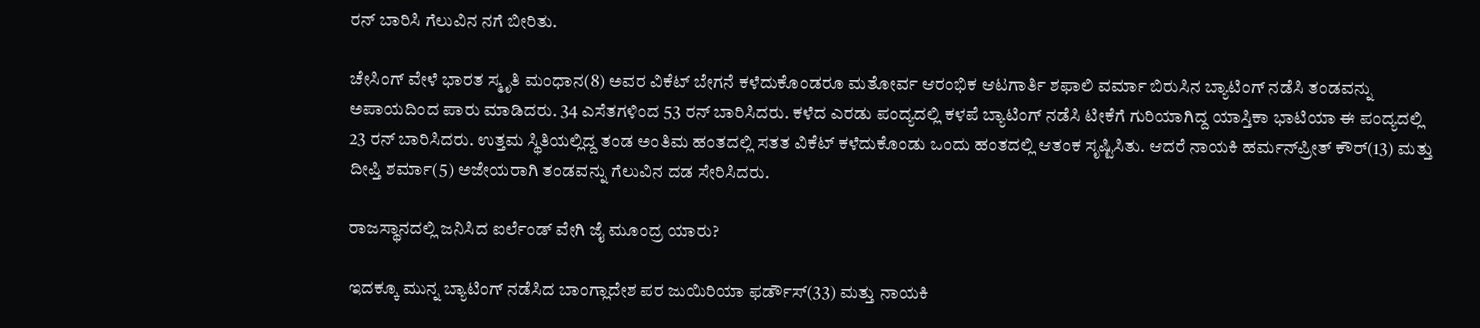ರನ್‌ ಬಾರಿಸಿ ಗೆಲುವಿನ ನಗೆ ಬೀರಿತು.

ಚೇಸಿಂಗ್‌ ವೇಳೆ ಭಾರತ ಸ್ಮೃತಿ ಮಂಧಾನ(8) ಅವರ ವಿಕೆಟ್‌ ಬೇಗನೆ ಕಳೆದುಕೊಂಡರೂ ಮತೋರ್ವ ಆರಂಭಿಕ ಆಟಗಾರ್ತಿ ಶಫಾಲಿ ವರ್ಮಾ ಬಿರುಸಿನ ಬ್ಯಾಟಿಂಗ್‌ ನಡೆಸಿ ತಂಡವನ್ನು ಅಪಾಯದಿಂದ ಪಾರು ಮಾಡಿದರು. 34 ಎಸೆತಗಳಿಂದ 53 ರನ್‌ ಬಾರಿಸಿದರು. ಕಳೆದ ಎರಡು ಪಂದ್ಯದಲ್ಲಿ ಕಳಪೆ ಬ್ಯಾಟಿಂಗ್‌ ನಡೆಸಿ ಟೀಕೆಗೆ ಗುರಿಯಾಗಿದ್ದ ಯಾಸ್ತಿಕಾ ಭಾಟಿಯಾ ಈ ಪಂದ್ಯದಲ್ಲಿ 23 ರನ್‌ ಬಾರಿಸಿದರು. ಉತ್ತಮ ಸ್ಥಿತಿಯಲ್ಲಿದ್ದ ತಂಡ ಅಂತಿಮ ಹಂತದಲ್ಲಿ ಸತತ ವಿಕೆಟ್‌ ಕಳೆದುಕೊಂಡು ಒಂದು ಹಂತದಲ್ಲಿ ಆತಂಕ ಸೃಷ್ಟಿಸಿತು. ಆದರೆ ನಾಯಕಿ ಹರ್ಮನ್‌ಪ್ರೀತ್‌ ಕೌರ್‌(13) ಮತ್ತು ದೀಪ್ತಿ ಶರ್ಮಾ(5) ಅಜೇಯರಾಗಿ ತಂಡವನ್ನು ಗೆಲುವಿನ ದಡ ಸೇರಿಸಿದರು.

ರಾಜಸ್ಥಾನದಲ್ಲಿ ಜನಿಸಿದ ಐರ್ಲೆಂಡ್ ವೇಗಿ ಜೈ ಮೂಂದ್ರ ಯಾರು?

ಇದಕ್ಕೂ ಮುನ್ನ ಬ್ಯಾಟಿಂಗ್‌ ನಡೆಸಿದ ಬಾಂಗ್ಲಾದೇಶ ಪರ ಜುಯಿರಿಯಾ ಫರ್ಡೌಸ್(33) ಮತ್ತು ನಾಯಕಿ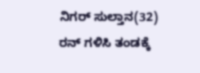ನಿಗರ್‌ ಸುಲ್ತಾನ(32) ರನ್‌ ಗಳಿಸಿ ತಂಡಕ್ಕೆ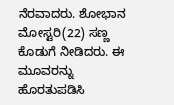ನೆರವಾದರು. ಶೋಭಾನ ಮೋಸ್ಟರಿ(22) ಸಣ್ಣ ಕೊಡುಗೆ ನೀಡಿದರು. ಈ ಮೂವರನ್ನು ಹೊರತುಪಡಿಸಿ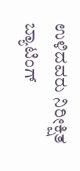ಉಳಿದವರು ನಿರೀಕ್ಷಿತ ಬ್ಯಾಟಿಂಗ್‌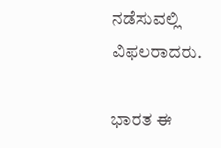ನಡೆಸುವಲ್ಲಿ ವಿಫಲರಾದರು.

ಭಾರತ ಈ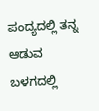ಪಂದ್ಯದಲ್ಲಿ ತನ್ನ ಆಡುವ ಬಳಗದಲ್ಲಿ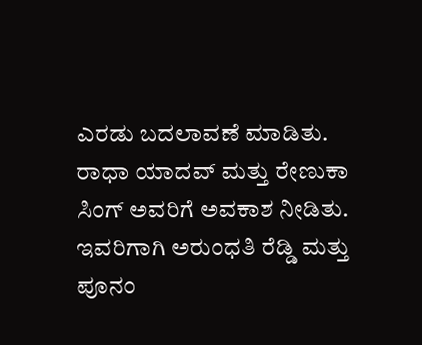ಎರಡು ಬದಲಾವಣೆ ಮಾಡಿತು. ರಾಧಾ ಯಾದವ್‌ ಮತ್ತು ರೇಣುಕಾ ಸಿಂಗ್‌ ಅವರಿಗೆ ಅವಕಾಶ ನೀಡಿತು. ಇವರಿಗಾಗಿ ಅರುಂಧತಿ ರೆಡ್ಡಿ ಮತ್ತು ಪೂನಂ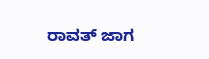ರಾವತ್‌ ಜಾಗ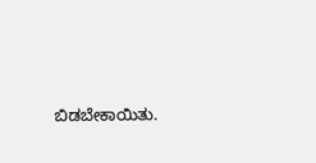ಬಿಡಬೇಕಾಯಿತು.